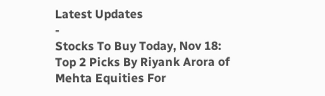Latest Updates
-
Stocks To Buy Today, Nov 18: Top 2 Picks By Riyank Arora of Mehta Equities For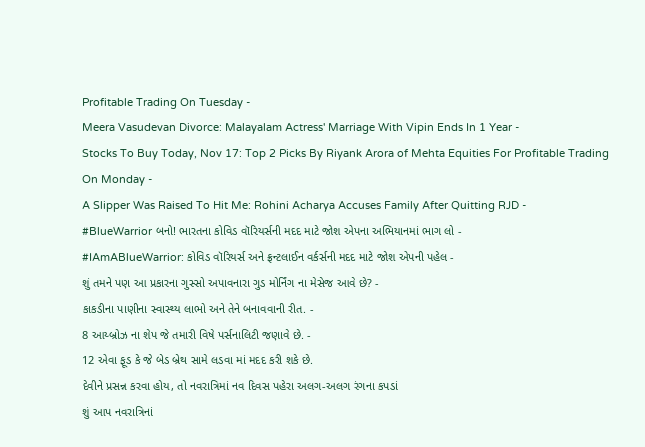Profitable Trading On Tuesday -
Meera Vasudevan Divorce: Malayalam Actress' Marriage With Vipin Ends In 1 Year -
Stocks To Buy Today, Nov 17: Top 2 Picks By Riyank Arora of Mehta Equities For Profitable Trading On Monday -
A Slipper Was Raised To Hit Me: Rohini Acharya Accuses Family After Quitting RJD -
#BlueWarrior બનો! ભારતના કોવિડ વૉરિયર્સની મદદ માટે જોશ એપના અભિયાનમાં ભાગ લો -
#IAmABlueWarrior: કોવિડ વૉરિયર્સ અને ફ્રન્ટલાઈન વર્કર્સની મદદ માટે જોશ એપની પહેલ -
શું તમને પણ આ પ્રકારના ગુસ્સો અપાવનારા ગુડ મોર્નિંગ ના મેસેજ આવે છે? -
કાકડીના પાણીના સ્વાસ્થ્ય લાભો અને તેને બનાવવાની રીત. -
8 આય્બ્રોઝ ના શેપ જે તમારી વિષે પર્સનાલિટી જણાવે છે. -
12 એવા ફૂડ કે જે બેડ બ્રેથ સામે લડવા માં મદદ કરી શકે છે.
દેવીને પ્રસન્ન કરવા હોય, તો નવરાત્રિમાં નવ દિવસ પહેરા અલગ-અલગ રંગના કપડાં
શું આપ નવરાત્રિનાં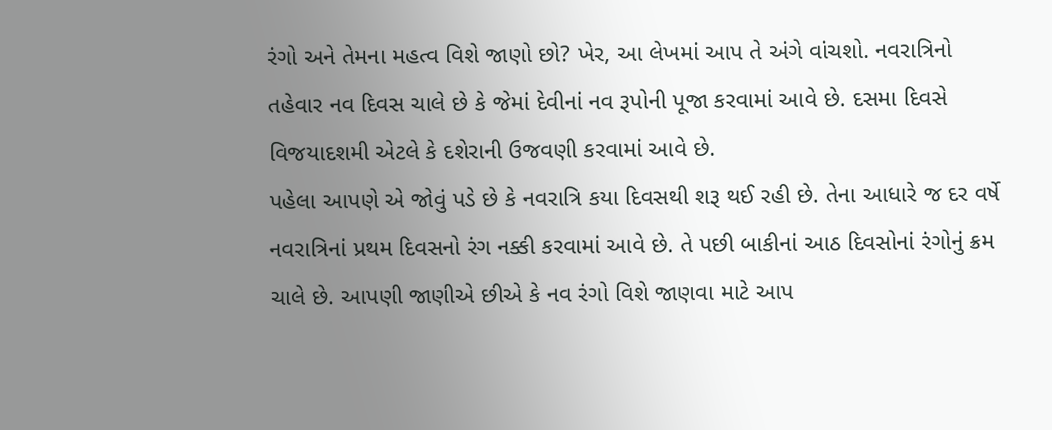રંગો અને તેમના મહત્વ વિશે જાણો છો? ખેર, આ લેખમાં આપ તે અંગે વાંચશો. નવરાત્રિનો તહેવાર નવ દિવસ ચાલે છે કે જેમાં દેવીનાં નવ રૂપોની પૂજા કરવામાં આવે છે. દસમા દિવસે વિજયાદશમી એટલે કે દશેરાની ઉજવણી કરવામાં આવે છે.
પહેલા આપણે એ જોવું પડે છે કે નવરાત્રિ કયા દિવસથી શરૂ થઈ રહી છે. તેના આધારે જ દર વર્ષે નવરાત્રિનાં પ્રથમ દિવસનો રંગ નક્કી કરવામાં આવે છે. તે પછી બાકીનાં આઠ દિવસોનાં રંગોનું ક્રમ ચાલે છે. આપણી જાણીએ છીએ કે નવ રંગો વિશે જાણવા માટે આપ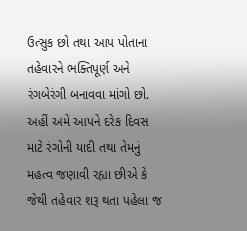ઉત્સુક છો તથા આપ પોતાના તહેવારને ભક્તિપૂર્ણ અને રંગબેરંગી બનાવવા માંગો છો.
અહીં અમે આપને દરેક દિવસ માટે રંગોની યાદી તથા તેમનું મહત્વ જણાવી રહ્યા છીએ કે જેથી તહેવાર શરૂ થતા પહેલા જ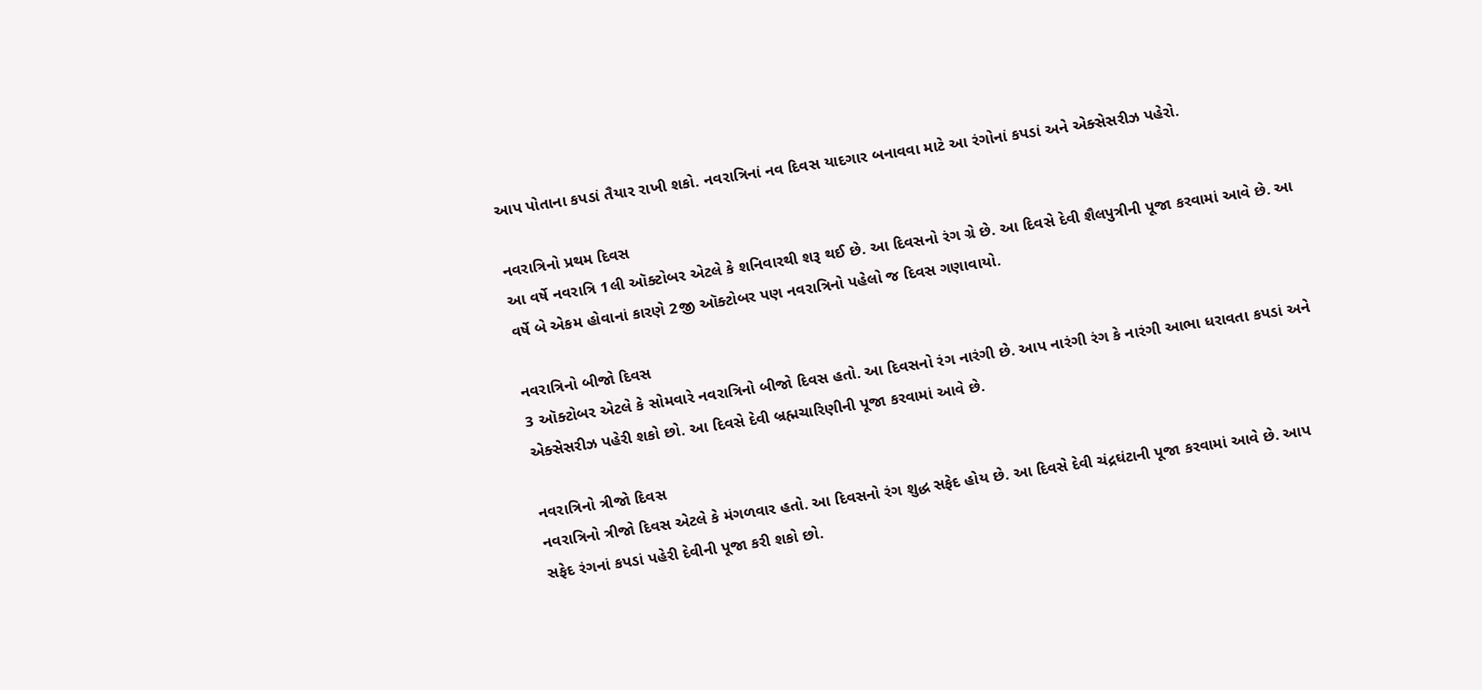આપ પોતાના કપડાં તૈયાર રાખી શકો. નવરાત્રિનાં નવ દિવસ યાદગાર બનાવવા માટે આ રંગોનાં કપડાં અને એક્સેસરીઝ પહેરો.

નવરાત્રિનો પ્રથમ દિવસ
આ વર્ષે નવરાત્રિ 1લી ઑક્ટોબર એટલે કે શનિવારથી શરૂ થઈ છે. આ દિવસનો રંગ ગ્રે છે. આ દિવસે દેવી શૈલપુત્રીની પૂજા કરવામાં આવે છે. આ વર્ષે બે એકમ હોવાનાં કારણે 2જી ઑક્ટોબર પણ નવરાત્રિનો પહેલો જ દિવસ ગણાવાયો.

નવરાત્રિનો બીજો દિવસ
3 ઑક્ટોબર એટલે કે સોમવારે નવરાત્રિનો બીજો દિવસ હતો. આ દિવસનો રંગ નારંગી છે. આપ નારંગી રંગ કે નારંગી આભા ધરાવતા કપડાં અને એક્સેસરીઝ પહેરી શકો છો. આ દિવસે દેવી બ્રહ્મચારિણીની પૂજા કરવામાં આવે છે.

નવરાત્રિનો ત્રીજો દિવસ
નવરાત્રિનો ત્રીજો દિવસ એટલે કે મંગળવાર હતો. આ દિવસનો રંગ શુદ્ધ સફેદ હોય છે. આ દિવસે દેવી ચંદ્રઘંટાની પૂજા કરવામાં આવે છે. આપ સફેદ રંગનાં કપડાં પહેરી દેવીની પૂજા કરી શકો છો.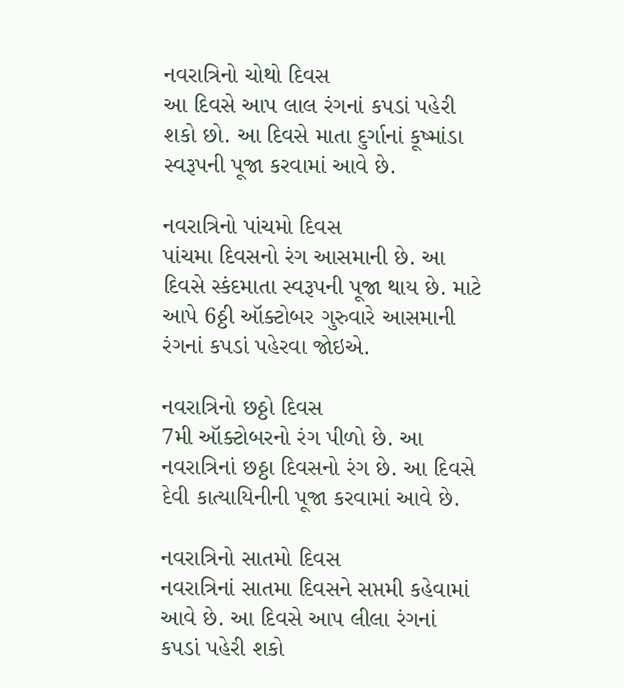નવરાત્રિનો ચોથો દિવસ
આ દિવસે આપ લાલ રંગનાં કપડાં પહેરી શકો છો. આ દિવસે માતા દુર્ગાનાં કૂષ્માંડા સ્વરૂપની પૂજા કરવામાં આવે છે.

નવરાત્રિનો પાંચમો દિવસ
પાંચમા દિવસનો રંગ આસમાની છે. આ દિવસે સ્કંદમાતા સ્વરૂપની પૂજા થાય છે. માટે આપે 6ઠ્ઠી ઑક્ટોબર ગુરુવારે આસમાની રંગનાં કપડાં પહેરવા જોઇએ.

નવરાત્રિનો છઠ્ઠો દિવસ
7મી ઑક્ટોબરનો રંગ પીળો છે. આ નવરાત્રિનાં છઠ્ઠા દિવસનો રંગ છે. આ દિવસે દેવી કાત્યાયિનીની પૂજા કરવામાં આવે છે.

નવરાત્રિનો સાતમો દિવસ
નવરાત્રિનાં સાતમા દિવસને સપ્તમી કહેવામાં આવે છે. આ દિવસે આપ લીલા રંગનાં કપડાં પહેરી શકો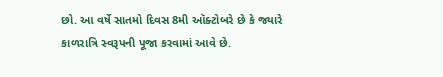છો. આ વર્ષે સાતમો દિવસ 8મી ઑક્ટોબરે છે કે જ્યારે કાળરાત્રિ સ્વરૂપની પૂજા કરવામાં આવે છે.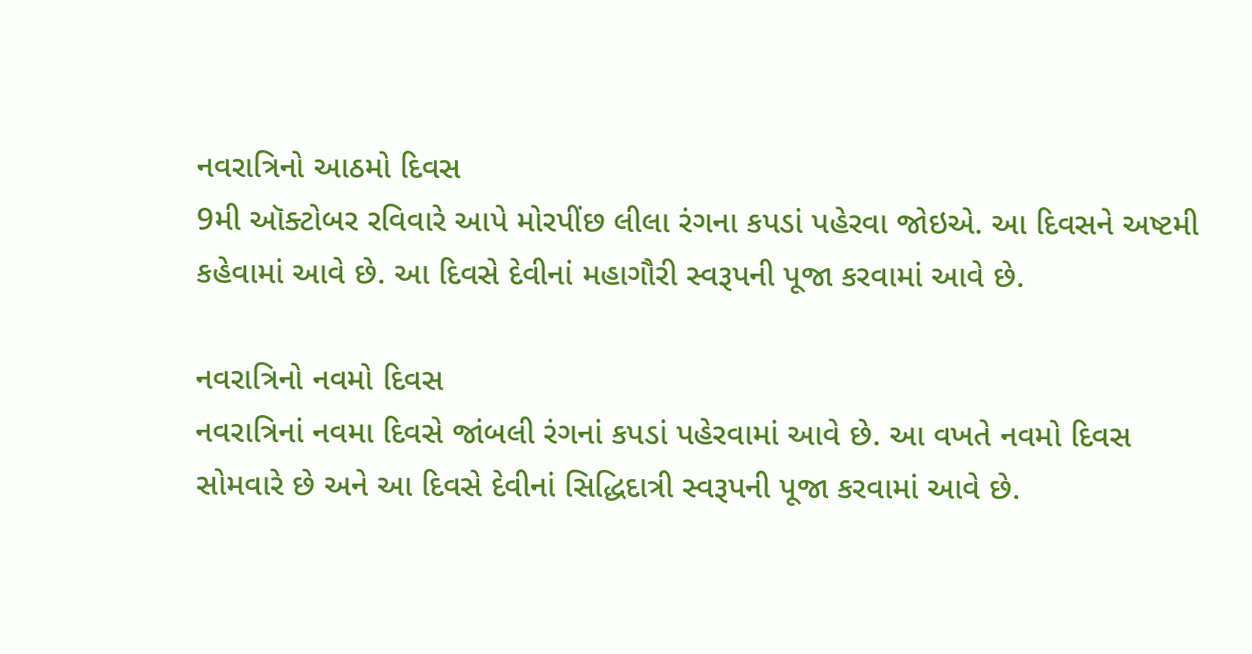નવરાત્રિનો આઠમો દિવસ
9મી ઑક્ટોબર રવિવારે આપે મોરપીંછ લીલા રંગના કપડાં પહેરવા જોઇએ. આ દિવસને અષ્ટમી કહેવામાં આવે છે. આ દિવસે દેવીનાં મહાગૌરી સ્વરૂપની પૂજા કરવામાં આવે છે.

નવરાત્રિનો નવમો દિવસ
નવરાત્રિનાં નવમા દિવસે જાંબલી રંગનાં કપડાં પહેરવામાં આવે છે. આ વખતે નવમો દિવસ સોમવારે છે અને આ દિવસે દેવીનાં સિદ્ધિદાત્રી સ્વરૂપની પૂજા કરવામાં આવે છે.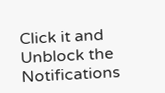Click it and Unblock the Notifications